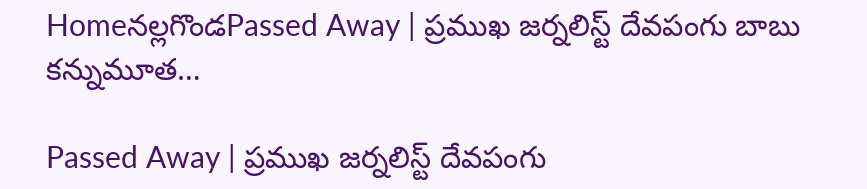Homeనల్లగొండPassed Away | ప్రముఖ జర్నలిస్ట్ దేవపంగు బాబు కన్నుమూత…

Passed Away | ప్రముఖ జర్నలిస్ట్ దేవపంగు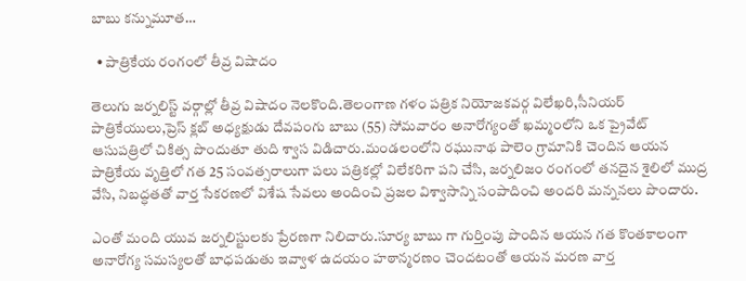బాబు కన్నుమూత…

  • పాత్రికేయ రంగంలో తీవ్ర విషాదం

తెలుగు జర్నలిస్ట్ వర్గాల్లో తీవ్ర విషాదం నెలకొంది.తెలంగాణ గళం పత్రిక నియోజకవర్గ విలేఖరి,సీనియర్ పాత్రికేయులు,ప్రెస్ క్లబ్ అధ్యక్షుడు దేవపంగు బాబు (55) సోమవారం అనారోగ్యంతో ఖమ్మంలోని ఒక ప్రైవేట్ ఆసుపత్రిలో చికిత్స పొందుతూ తుది శ్వాస విడిచారు.మండలంలోని రఘునాథ పాలెం గ్రామానికి చెందిన ఆయన పాత్రికేయ వృత్తిలో గత 25 సంవత్సరాలుగా పలు పత్రికల్లో విలేకరిగా పని చేసి, జర్నలిజం రంగంలో తనదైన శైలిలో ముద్ర వేసి, నిబద్ధతతో వార్త సేకరణలో విశేష సేవలు అందించి ప్రజల విశ్వాసాన్ని సంపాదించి అందరి మన్ననలు పొందారు.

ఎంతో మంది యువ జర్నలిస్టులకు ప్రేరణగా నిలిచారు.సూర్య బాబు గా గుర్తింపు పొందిన ఆయన గత కొంతకాలంగా అనారోగ్య సమస్యలతో బాధపడుతు ఇవ్వాళ ఉదయం హఠాన్మరణం చెందటంతో ఆయన మరణ వార్త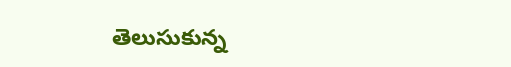తెలుసుకున్న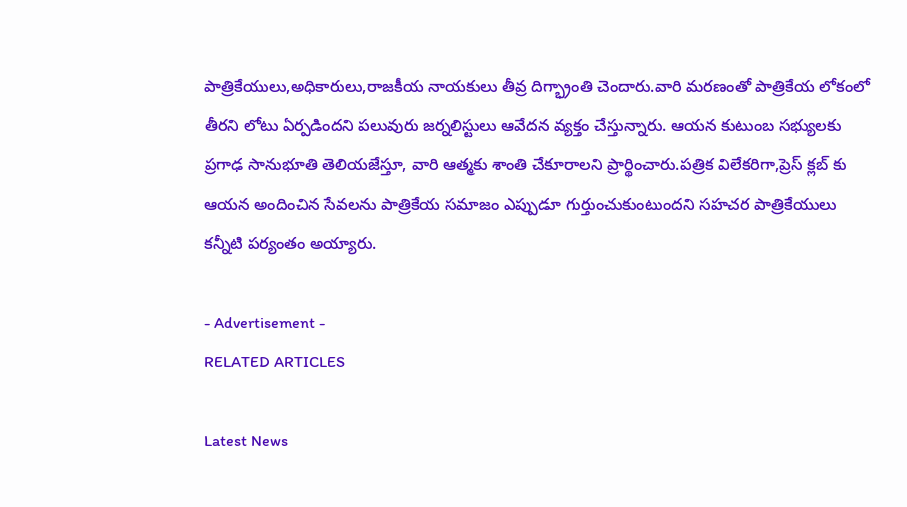పాత్రికేయులు,అధికారులు,రాజకీయ నాయకులు తీవ్ర దిగ్భ్రాంతి చెందారు.వారి మరణంతో పాత్రికేయ లోకంలో తీరని లోటు ఏర్పడిందని పలువురు జర్నలిస్టులు ఆవేదన వ్యక్తం చేస్తున్నారు. ఆయన కుటుంబ సభ్యులకు ప్రగాఢ సానుభూతి తెలియజేస్తూ, వారి ఆత్మకు శాంతి చేకూరాలని ప్రార్థించారు.పత్రిక విలేకరిగా,ప్రెస్ క్లబ్ కు ఆయన అందించిన సేవలను పాత్రికేయ సమాజం ఎప్పుడూ గుర్తుంచుకుంటుందని సహచర పాత్రికేయులు కన్నీటి పర్యంతం అయ్యారు.

- Advertisement -
RELATED ARTICLES

Latest News